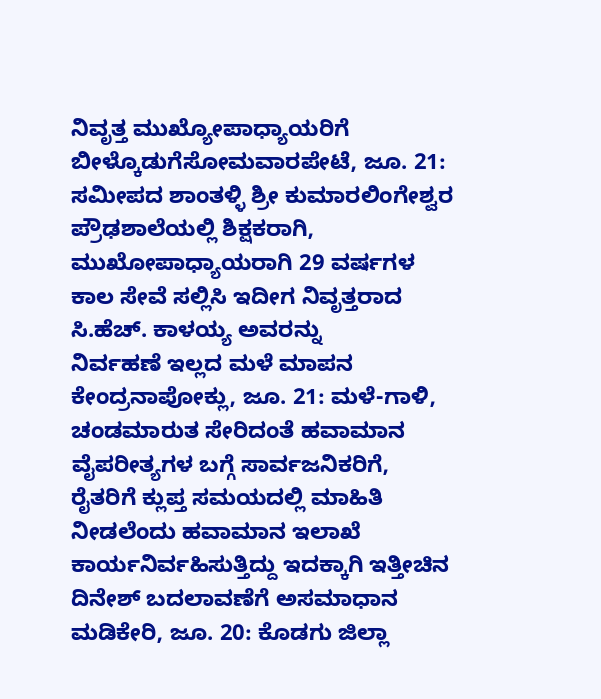ನಿವೃತ್ತ ಮುಖ್ಯೋಪಾಧ್ಯಾಯರಿಗೆ ಬೀಳ್ಕೊಡುಗೆಸೋಮವಾರಪೇಟೆ, ಜೂ. 21: ಸಮೀಪದ ಶಾಂತಳ್ಳಿ ಶ್ರೀ ಕುಮಾರಲಿಂಗೇಶ್ವರ ಪ್ರೌಢಶಾಲೆಯಲ್ಲಿ ಶಿಕ್ಷಕರಾಗಿ, ಮುಖೋಪಾಧ್ಯಾಯರಾಗಿ 29 ವರ್ಷಗಳ ಕಾಲ ಸೇವೆ ಸಲ್ಲಿಸಿ ಇದೀಗ ನಿವೃತ್ತರಾದ ಸಿ.ಹೆಚ್. ಕಾಳಯ್ಯ ಅವರನ್ನು
ನಿರ್ವಹಣೆ ಇಲ್ಲದ ಮಳೆ ಮಾಪನ ಕೇಂದ್ರನಾಪೋಕ್ಲು, ಜೂ. 21: ಮಳೆ-ಗಾಳಿ, ಚಂಡಮಾರುತ ಸೇರಿದಂತೆ ಹವಾಮಾನ ವೈಪರೀತ್ಯಗಳ ಬಗ್ಗೆ ಸಾರ್ವಜನಿಕರಿಗೆ, ರೈತರಿಗೆ ಕ್ಲುಪ್ತ ಸಮಯದಲ್ಲಿ ಮಾಹಿತಿ ನೀಡಲೆಂದು ಹವಾಮಾನ ಇಲಾಖೆ ಕಾರ್ಯನಿರ್ವಹಿಸುತ್ತಿದ್ದು ಇದಕ್ಕಾಗಿ ಇತ್ತೀಚಿನ
ದಿನೇಶ್ ಬದಲಾವಣೆಗೆ ಅಸಮಾಧಾನ ಮಡಿಕೇರಿ, ಜೂ. 20: ಕೊಡಗು ಜಿಲ್ಲಾ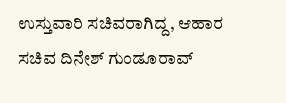ಉಸ್ತುವಾರಿ ಸಚಿವರಾಗಿದ್ದ, ಆಹಾರ ಸಚಿವ ದಿನೇಶ್ ಗುಂಡೂರಾವ್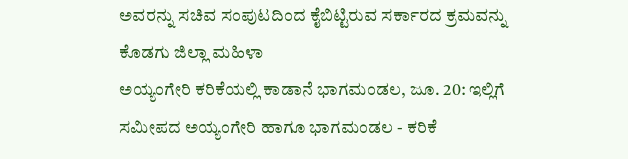ಅವರನ್ನು ಸಚಿವ ಸಂಪುಟದಿಂದ ಕೈಬಿಟ್ಟಿರುವ ಸರ್ಕಾರದ ಕ್ರಮವನ್ನು ಕೊಡಗು ಜಿಲ್ಲಾ ಮಹಿಳಾ
ಅಯ್ಯಂಗೇರಿ ಕರಿಕೆಯಲ್ಲಿ ಕಾಡಾನೆ ಭಾಗಮಂಡಲ, ಜೂ. 20: ಇಲ್ಲಿಗೆ ಸಮೀಪದ ಅಯ್ಯಂಗೇರಿ ಹಾಗೂ ಭಾಗಮಂಡಲ - ಕರಿಕೆ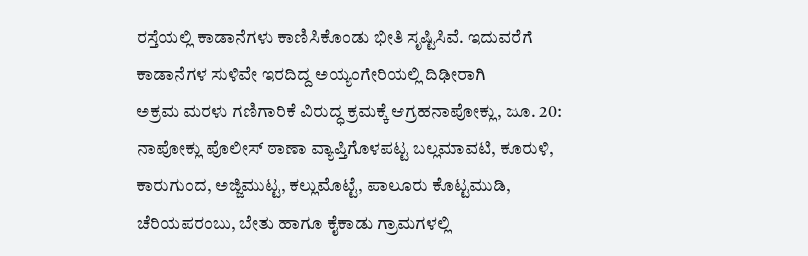ರಸ್ತೆಯಲ್ಲಿ ಕಾಡಾನೆಗಳು ಕಾಣಿಸಿಕೊಂಡು ಭೀತಿ ಸೃಷ್ಟಿಸಿವೆ. ಇದುವರೆಗೆ ಕಾಡಾನೆಗಳ ಸುಳಿವೇ ಇರದಿದ್ದ ಅಯ್ಯಂಗೇರಿಯಲ್ಲಿ ದಿಢೀರಾಗಿ
ಅಕ್ರಮ ಮರಳು ಗಣಿಗಾರಿಕೆ ವಿರುದ್ಧ ಕ್ರಮಕ್ಕೆ ಆಗ್ರಹನಾಪೋಕ್ಲು, ಜೂ. 20: ನಾಪೋಕ್ಲು ಪೊಲೀಸ್ ಠಾಣಾ ವ್ಯಾಪ್ತಿಗೊಳಪಟ್ಟ ಬಲ್ಲಮಾವಟಿ, ಕೂರುಳಿ, ಕಾರುಗುಂದ, ಅಜ್ಜಿಮುಟ್ಟ, ಕಲ್ಲುಮೊಟ್ಟೆ, ಪಾಲೂರು ಕೊಟ್ಟಮುಡಿ, ಚೆರಿಯಪರಂಬು, ಬೇತು ಹಾಗೂ ಕೈಕಾಡು ಗ್ರಾಮಗಳಲ್ಲಿ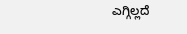ಎಗ್ಗಿಲ್ಲದೆ